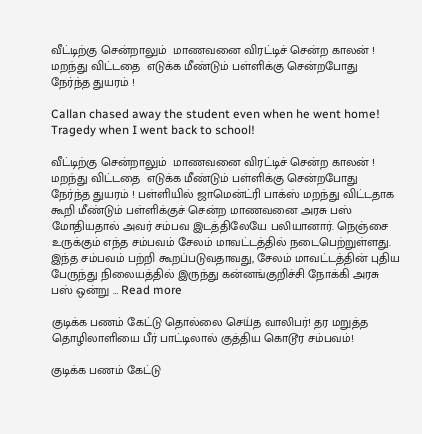வீட்டிற்கு சென்றாலும்  மாணவனை விரட்டிச் சென்ற காலன் !  மறந்து விட்டதை  எடுக்க மீண்டும் பள்ளிக்கு சென்றபோது நேர்ந்த துயரம் !

Callan chased away the student even when he went home! Tragedy when I went back to school!

வீட்டிற்கு சென்றாலும்  மாணவனை விரட்டிச் சென்ற காலன் !  மறந்து விட்டதை  எடுக்க மீண்டும் பள்ளிக்கு சென்றபோது நேர்ந்த துயரம் ! பள்ளியில் ஜாமென்ட்ரி பாக்ஸ் மறந்து விட்டதாக கூறி மீண்டும் பள்ளிக்குச் சென்ற மாணவனை அரசு பஸ் மோதியதால் அவர் சம்பவ இடத்திலேயே பலியானார். நெஞ்சை உருக்கும் எந்த சம்பவம் சேலம் மாவட்டத்தில் நடைபெற்றுள்ளது. இந்த சம்பவம் பற்றி கூறப்படுவதாவது, சேலம் மாவட்டத்தின் புதிய பேருந்து நிலையத்தில் இருந்து கன்னங்குறிச்சி நோக்கி அரசு பஸ் ஒன்று … Read more

குடிக்க பணம் கேட்டு தொல்லை செய்த வாலிபர்! தர மறுத்த தொழிலாளியை பீர் பாட்டிலால் குத்திய கொடூர சம்பவம்!

குடிக்க பணம் கேட்டு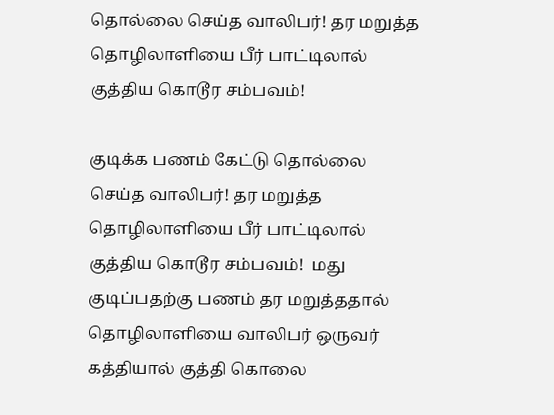தொல்லை செய்த வாலிபர்! தர மறுத்த தொழிலாளியை பீர் பாட்டிலால் குத்திய கொடூர சம்பவம்!

குடிக்க பணம் கேட்டு தொல்லை செய்த வாலிபர்! தர மறுத்த தொழிலாளியை பீர் பாட்டிலால் குத்திய கொடூர சம்பவம்!  மது குடிப்பதற்கு பணம் தர மறுத்ததால் தொழிலாளியை வாலிபர் ஒருவர் கத்தியால் குத்தி கொலை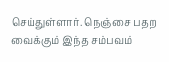செய்துள்ளார். நெஞ்சை பதற வைக்கும் இந்த சம்பவம்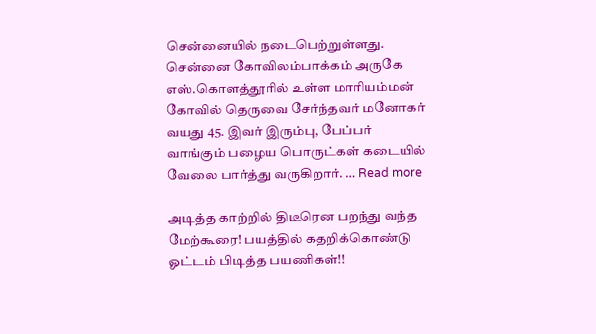சென்னையில் நடைபெற்றுள்ளது. சென்னை கோவிலம்பாக்கம் அருகே எஸ்.கொளத்தூரில் உள்ள மாரியம்மன் கோவில் தெருவை சேர்ந்தவர் மனோகர் வயது 45. இவர் இரும்பு, பேப்பர் வாங்கும் பழைய பொருட்கள் கடையில் வேலை பார்த்து வருகிறார். … Read more

அடித்த காற்றில் திடீரென பறந்து வந்த மேற்கூரை! பயத்தில் கதறிக்கொண்டு  ஓட்டம் பிடித்த பயணிகள்!!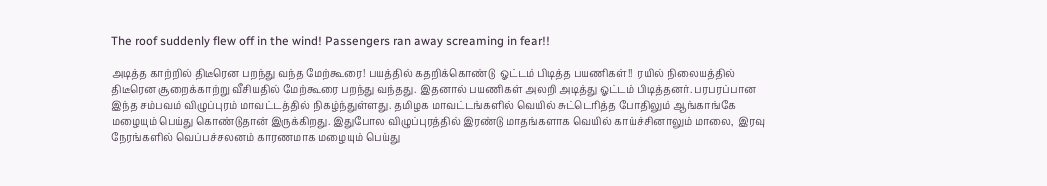The roof suddenly flew off in the wind! Passengers ran away screaming in fear!!

அடித்த காற்றில் திடீரென பறந்து வந்த மேற்கூரை! பயத்தில் கதறிக்கொண்டு  ஓட்டம் பிடித்த பயணிகள்!!  ரயில் நிலையத்தில் திடீரென சூறைக்காற்று வீசியதில் மேற்கூரை பறந்து வந்தது. இதனால் பயணிகள் அலறி அடித்து ஓட்டம் பிடித்தனர். பரபரப்பான இந்த சம்பவம் விழுப்புரம் மாவட்டத்தில் நிகழ்ந்துள்ளது. தமிழக மாவட்டங்களில் வெயில் சுட்டெரித்த போதிலும் ஆங்காங்கே மழையும் பெய்து கொண்டுதான் இருக்கிறது. இதுபோல விழுப்புரத்தில் இரண்டு மாதங்களாக வெயில் காய்ச்சினாலும் மாலை,  இரவு நேரங்களில் வெப்பச்சலனம் காரணமாக மழையும் பெய்து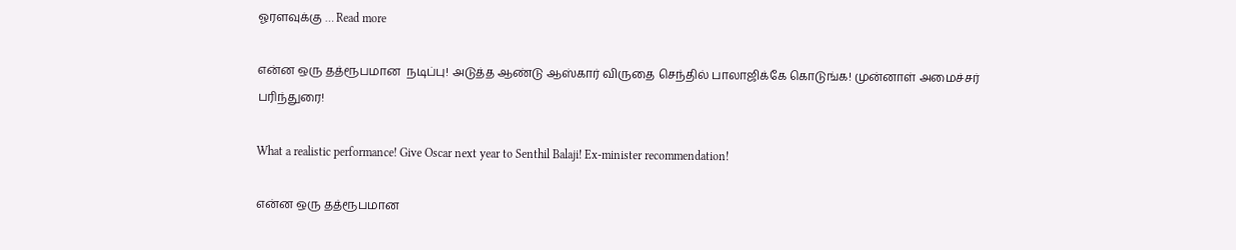ஓரளவுக்கு … Read more

என்ன ஒரு தத்ரூபமான  நடிப்பு! அடுத்த ஆண்டு ஆஸ்கார் விருதை செந்தில் பாலாஜிக்கே கொடுங்க! முன்னாள் அமைச்சர் பரிந்துரை!

What a realistic performance! Give Oscar next year to Senthil Balaji! Ex-minister recommendation!

என்ன ஒரு தத்ரூபமான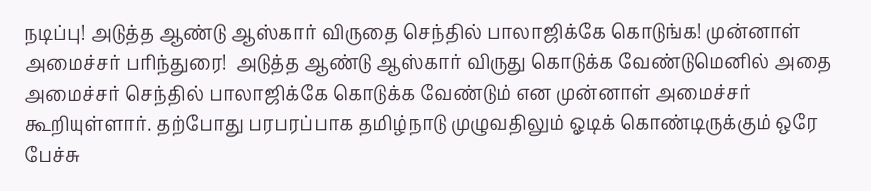நடிப்பு! அடுத்த ஆண்டு ஆஸ்கார் விருதை செந்தில் பாலாஜிக்கே கொடுங்க! முன்னாள் அமைச்சர் பரிந்துரை!  அடுத்த ஆண்டு ஆஸ்கார் விருது கொடுக்க வேண்டுமெனில் அதை அமைச்சர் செந்தில் பாலாஜிக்கே கொடுக்க வேண்டும் என முன்னாள் அமைச்சர் கூறியுள்ளார். தற்போது பரபரப்பாக தமிழ்நாடு முழுவதிலும் ஓடிக் கொண்டிருக்கும் ஒரே பேச்சு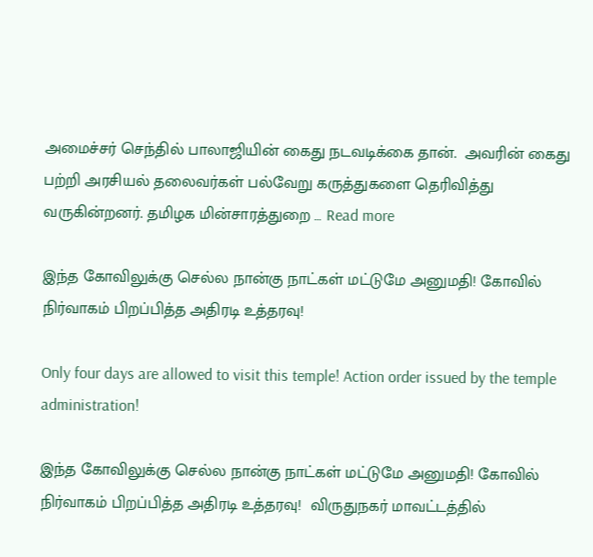அமைச்சர் செந்தில் பாலாஜியின் கைது நடவடிக்கை தான்.  அவரின் கைது பற்றி அரசியல் தலைவர்கள் பல்வேறு கருத்துகளை தெரிவித்து வருகின்றனர். தமிழக மின்சாரத்துறை … Read more

இந்த கோவிலுக்கு செல்ல நான்கு நாட்கள் மட்டுமே அனுமதி! கோவில் நிர்வாகம் பிறப்பித்த அதிரடி உத்தரவு!

Only four days are allowed to visit this temple! Action order issued by the temple administration!

இந்த கோவிலுக்கு செல்ல நான்கு நாட்கள் மட்டுமே அனுமதி! கோவில் நிர்வாகம் பிறப்பித்த அதிரடி உத்தரவு!  விருதுநகர் மாவட்டத்தில்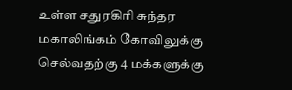உள்ள சதுரகிரி சுந்தர மகாலிங்கம் கோவிலுக்கு செல்வதற்கு 4 மக்களுக்கு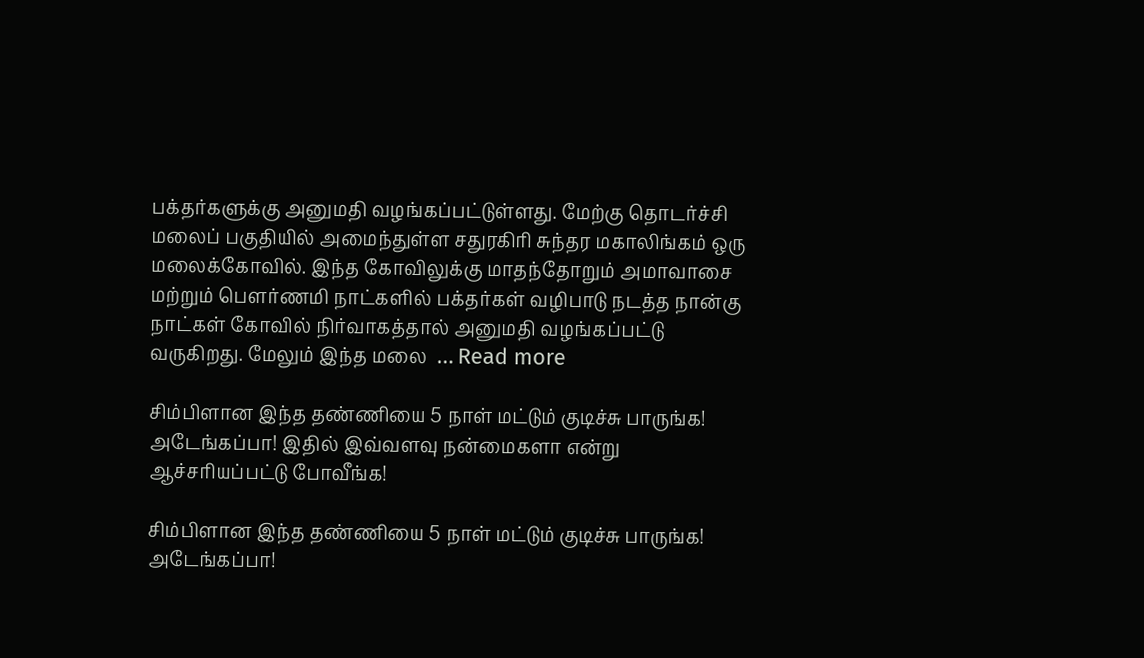பக்தர்களுக்கு அனுமதி வழங்கப்பட்டுள்ளது. மேற்கு தொடர்ச்சி மலைப் பகுதியில் அமைந்துள்ள சதுரகிரி சுந்தர மகாலிங்கம் ஒரு மலைக்கோவில். இந்த கோவிலுக்கு மாதந்தோறும் அமாவாசை மற்றும் பௌர்ணமி நாட்களில் பக்தர்கள் வழிபாடு நடத்த நான்கு நாட்கள் கோவில் நிர்வாகத்தால் அனுமதி வழங்கப்பட்டு வருகிறது. மேலும் இந்த மலை  … Read more

சிம்பிளான இந்த தண்ணியை 5 நாள் மட்டும் குடிச்சு பாருங்க! அடேங்கப்பா! இதில் இவ்வளவு நன்மைகளா என்று ஆச்சரியப்பட்டு போவீங்க!

சிம்பிளான இந்த தண்ணியை 5 நாள் மட்டும் குடிச்சு பாருங்க! அடேங்கப்பா!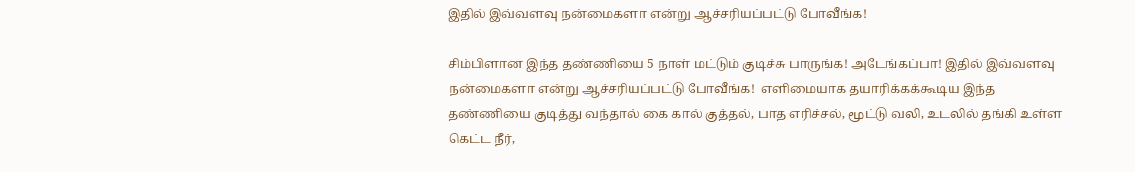இதில் இவ்வளவு நன்மைகளா என்று ஆச்சரியப்பட்டு போவீங்க!

சிம்பிளான இந்த தண்ணியை 5 நாள் மட்டும் குடிச்சு பாருங்க! அடேங்கப்பா! இதில் இவ்வளவு நன்மைகளா என்று ஆச்சரியப்பட்டு போவீங்க!  எளிமையாக தயாரிக்கக்கூடிய இந்த தண்ணியை குடித்து வந்தால் கை கால் குத்தல், பாத எரிச்சல், மூட்டு வலி, உடலில் தங்கி உள்ள கெட்ட நீர்,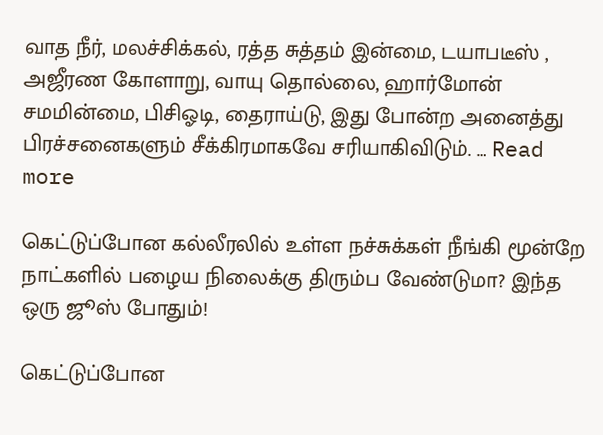வாத நீர், மலச்சிக்கல், ரத்த சுத்தம் இன்மை, டயாபடீஸ் , அஜீரண கோளாறு, வாயு தொல்லை, ஹார்மோன் சமமின்மை, பிசிஓடி, தைராய்டு, இது போன்ற அனைத்து பிரச்சனைகளும் சீக்கிரமாகவே சரியாகிவிடும். … Read more

கெட்டுப்போன கல்லீரலில் உள்ள நச்சுக்கள் நீங்கி மூன்றே நாட்களில் பழைய நிலைக்கு திரும்ப வேண்டுமா? இந்த ஒரு ஜூஸ் போதும்!

கெட்டுப்போன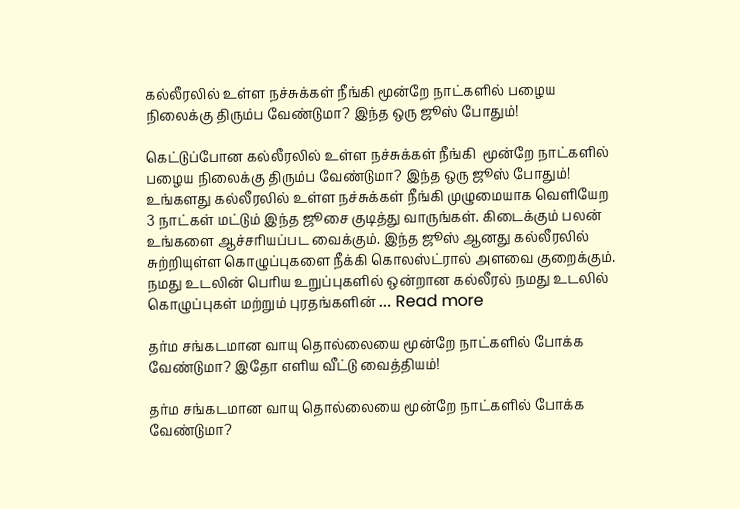கல்லீரலில் உள்ள நச்சுக்கள் நீங்கி மூன்றே நாட்களில் பழைய நிலைக்கு திரும்ப வேண்டுமா? இந்த ஒரு ஜூஸ் போதும்!

கெட்டுப்போன கல்லீரலில் உள்ள நச்சுக்கள் நீங்கி  மூன்றே நாட்களில் பழைய நிலைக்கு திரும்ப வேண்டுமா? இந்த ஒரு ஜூஸ் போதும்!  உங்களது கல்லீரலில் உள்ள நச்சுக்கள் நீங்கி முழுமையாக வெளியேற 3 நாட்கள் மட்டும் இந்த ஜூசை குடித்து வாருங்கள். கிடைக்கும் பலன் உங்களை ஆச்சரியப்பட வைக்கும். இந்த ஜூஸ் ஆனது கல்லீரலில் சுற்றியுள்ள கொழுப்புகளை நீக்கி கொலஸ்ட்ரால் அளவை குறைக்கும். நமது உடலின் பெரிய உறுப்புகளில் ஒன்றான கல்லீரல் நமது உடலில் கொழுப்புகள் மற்றும் புரதங்களின் … Read more

தர்ம சங்கடமான வாயு தொல்லையை மூன்றே நாட்களில் போக்க வேண்டுமா? இதோ எளிய வீட்டு வைத்தியம்!

தர்ம சங்கடமான வாயு தொல்லையை மூன்றே நாட்களில் போக்க வேண்டுமா?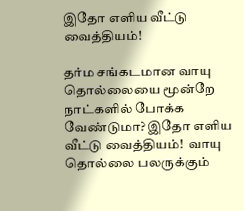இதோ எளிய வீட்டு வைத்தியம்!

தர்ம சங்கடமான வாயு தொல்லையை மூன்றே நாட்களில் போக்க வேண்டுமா? இதோ எளிய வீட்டு வைத்தியம்!  வாயு தொல்லை பலருக்கும்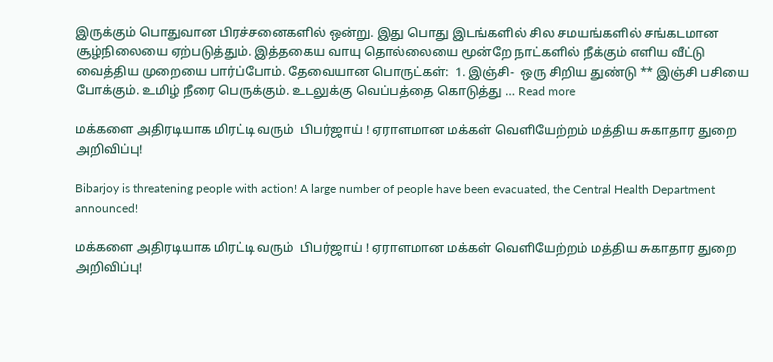இருக்கும் பொதுவான பிரச்சனைகளில் ஒன்று. இது பொது இடங்களில் சில சமயங்களில் சங்கடமான சூழ்நிலையை ஏற்படுத்தும். இத்தகைய வாயு தொல்லையை மூன்றே நாட்களில் நீக்கும் எளிய வீட்டு வைத்திய முறையை பார்ப்போம். தேவையான பொருட்கள்:  1. இஞ்சி-  ஒரு சிறிய துண்டு ** இஞ்சி பசியை போக்கும். உமிழ் நீரை பெருக்கும். உடலுக்கு வெப்பத்தை கொடுத்து … Read more

மக்களை அதிரடியாக மிரட்டி வரும்  பிபர்ஜாய் ! ஏராளமான மக்கள் வெளியேற்றம் மத்திய சுகாதார துறை அறிவிப்பு!

Bibarjoy is threatening people with action! A large number of people have been evacuated, the Central Health Department announced!

மக்களை அதிரடியாக மிரட்டி வரும்  பிபர்ஜாய் ! ஏராளமான மக்கள் வெளியேற்றம் மத்திய சுகாதார துறை அறிவிப்பு!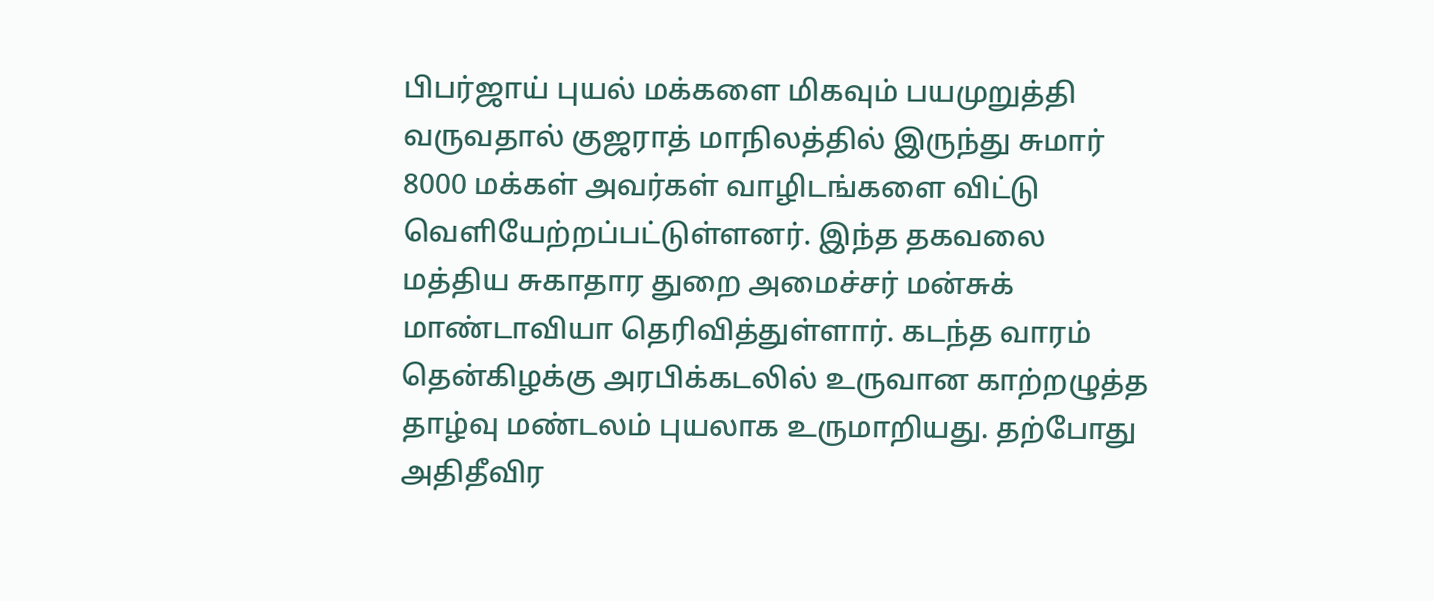பிபர்ஜாய் புயல் மக்களை மிகவும் பயமுறுத்தி வருவதால் குஜராத் மாநிலத்தில் இருந்து சுமார் 8000 மக்கள் அவர்கள் வாழிடங்களை விட்டு வெளியேற்றப்பட்டுள்ளனர். இந்த தகவலை மத்திய சுகாதார துறை அமைச்சர் மன்சுக் மாண்டாவியா தெரிவித்துள்ளார். கடந்த வாரம் தென்கிழக்கு அரபிக்கடலில் உருவான காற்றழுத்த தாழ்வு மண்டலம் புயலாக உருமாறியது. தற்போது அதிதீவிர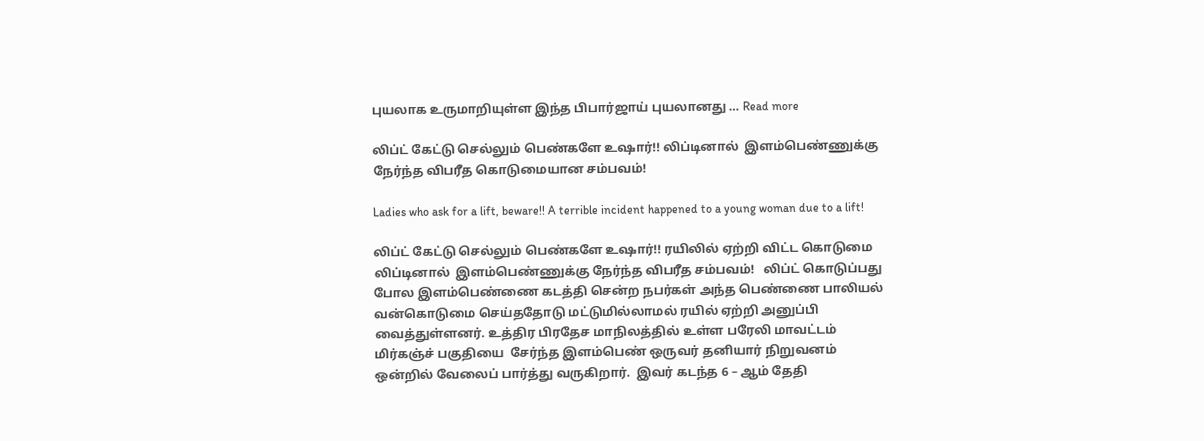புயலாக உருமாறியுள்ள இந்த பிபார்ஜாய் புயலானது … Read more

லிப்ட் கேட்டு செல்லும் பெண்களே உஷார்!! லிப்டினால்  இளம்பெண்ணுக்கு நேர்ந்த விபரீத கொடுமையான சம்பவம்!

Ladies who ask for a lift, beware!! A terrible incident happened to a young woman due to a lift!

லிப்ட் கேட்டு செல்லும் பெண்களே உஷார்!! ரயிலில் ஏற்றி விட்ட கொடுமை லிப்டினால்  இளம்பெண்ணுக்கு நேர்ந்த விபரீத சம்பவம்!   லிப்ட் கொடுப்பது போல இளம்பெண்ணை கடத்தி சென்ற நபர்கள் அந்த பெண்ணை பாலியல் வன்கொடுமை செய்ததோடு மட்டுமில்லாமல் ரயில் ஏற்றி அனுப்பி வைத்துள்ளனர். உத்திர பிரதேச மாநிலத்தில் உள்ள பரேலி மாவட்டம் மிர்கஞ்ச் பகுதியை  சேர்ந்த இளம்பெண் ஒருவர் தனியார் நிறுவனம் ஒன்றில் வேலைப் பார்த்து வருகிறார்.  இவர் கடந்த 6 – ஆம் தேதி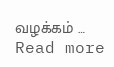வழக்கம் … Read more